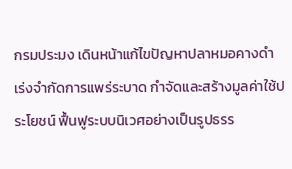กรมประมง เดินหน้าแก้ไขปัญหาปลาหมอคางดำ เร่งจำกัดการแพร่ระบาด กำจัดและสร้างมูลค่าใช้ประโยชน์ ฟื้นฟูระบบนิเวศอย่างเป็นรูปธรร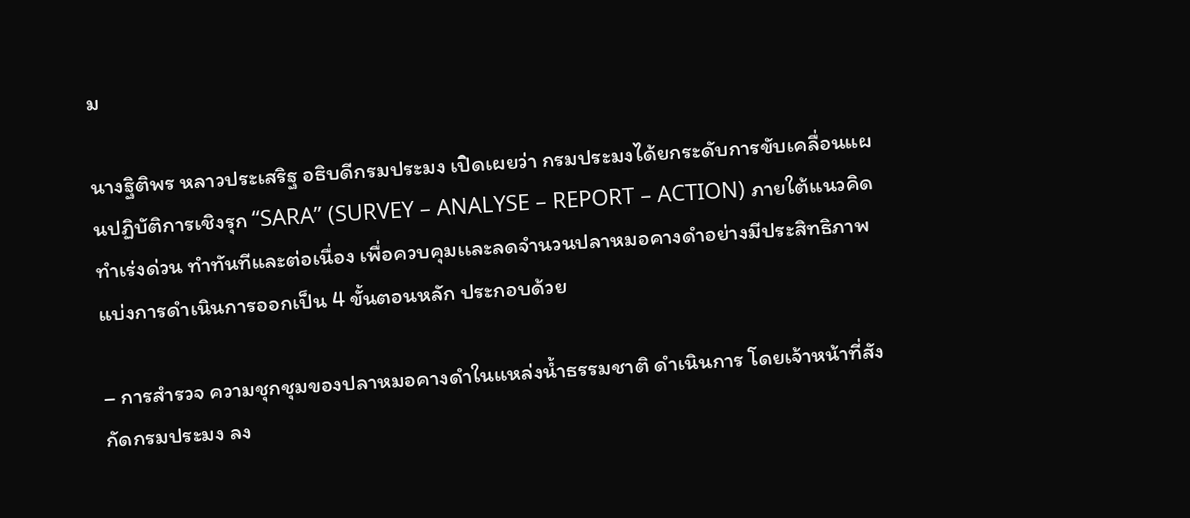ม

นางฐิติพร หลาวประเสริฐ อธิบดีกรมประมง เปิดเผยว่า กรมประมงได้ยกระดับการขับเคลื่อนแผนปฏิบัติการเชิงรุก “SARA” (SURVEY – ANALYSE – REPORT – ACTION) ภายใต้แนวคิด ทำเร่งด่วน ทำทันทีและต่อเนื่อง เพื่อควบคุมเเละลดจำนวนปลาหมอคางดำอย่างมีประสิทธิภาพ แบ่งการดำเนินการออกเป็น 4 ขั้นตอนหลัก ประกอบด้วย

– การสำรวจ ความชุกชุมของปลาหมอคางดำในแหล่งน้ำธรรมชาติ ดำเนินการ โดยเจ้าหน้าที่สังกัดกรมประมง ลง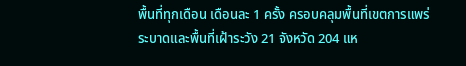พื้นที่ทุกเดือน เดือนละ 1 ครั้ง ครอบคลุมพื้นที่เขตการแพร่ระบาดและพื้นที่เฝ้าระวัง 21 จังหวัด 204 แห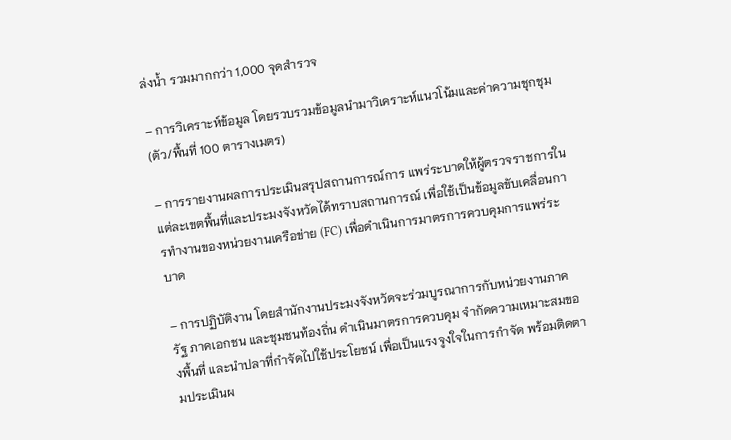ล่งน้ำ รวมมากกว่า 1,000 จุดสำรวจ

– การวิเคราะห์ข้อมูล โดยรวบรวมข้อมูลนำมาวิเคราะห์แนวโน้มและค่าความชุกชุม (ตัว/พื้นที่ 100 ตารางเมตร)

– การรายงานผลการประเมินสรุปสถานการณ์การ แพร่ระบาดให้ผู้ตรวจราชการในแต่ละเขตพื้นที่และประมงจังหวัดได้ทราบสถานการณ์ เพื่อใช้เป็นข้อมูลขับเคลื่อนการทำงานของหน่วยงานเครือข่าย (FC) เพื่อดำเนินการมาตรการควบคุมการแพร่ระบาด

– การปฏิบัติงาน โดยสำนักงานประมงจังหวัดจะร่วมบูรณาการกับหน่วยงานภาครัฐ ภาคเอกชน และชุมชนท้องถิ่น ดำเนินมาตรการควบคุม จำกัดความเหมาะสมของพื้นที่ และนำปลาที่กำจัดไปใช้ประโยชน์ เพื่อเป็นแรงจูงใจในการกำจัด พร้อมติดตามประเมินผ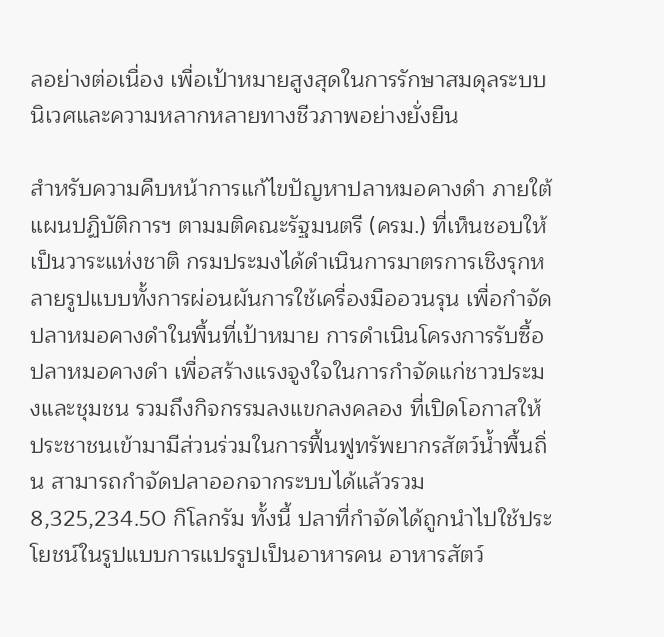ลอย่างต่อเนื่อง เพื่อเป้าหมายสูงสุดในการรักษาสมดุลระบบนิเวศและความหลากหลายทางชีวภาพอย่างยั่งยืน

สำหรับความคืบหน้าการแก้ไขปัญหาปลาหมอคางดำ ภายใต้แผนปฏิบัติการฯ ตามมติคณะรัฐมนตรี (ครม.) ที่เห็นชอบให้เป็นวาระแห่งชาติ กรมประมงได้ดำเนินการมาตรการเชิงรุกหลายรูปแบบทั้งการผ่อนผันการใช้เครื่องมืออวนรุน เพื่อกำจัดปลาหมอคางดำในพื้นที่เป้าหมาย การดำเนินโครงการรับซื้อปลาหมอคางดำ เพื่อสร้างแรงจูงใจในการกำจัดแก่ชาวประมงและชุมชน รวมถึงกิจกรรมลงแขกลงคลอง ที่เปิดโอกาสให้ประชาชนเข้ามามีส่วนร่วมในการฟื้นฟูทรัพยากรสัตว์น้ำพื้นถิ่น สามารถกำจัดปลาออกจากระบบได้แล้วรวม 8,325,234.50 กิโลกรัม ทั้งนี้ ปลาที่กำจัดได้ถูกนำไปใช้ประโยชน์ในรูปแบบการแปรรูปเป็นอาหารคน อาหารสัตว์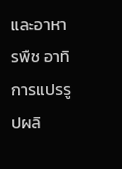และอาหารพืช อาทิ การแปรรูปผลิ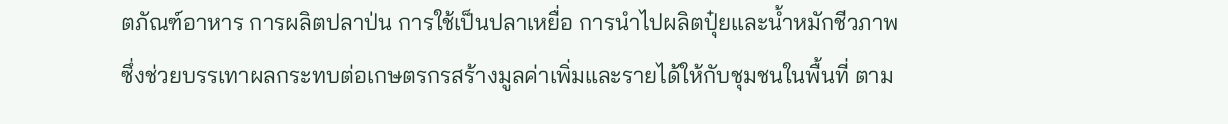ตภัณฑ์อาหาร การผลิตปลาป่น การใช้เป็นปลาเหยื่อ การนำไปผลิตปุ๋ยและน้ำหมักชีวภาพ ซึ่งช่วยบรรเทาผลกระทบต่อเกษตรกรสร้างมูลค่าเพิ่มและรายได้ให้กับชุมชนในพื้นที่ ตาม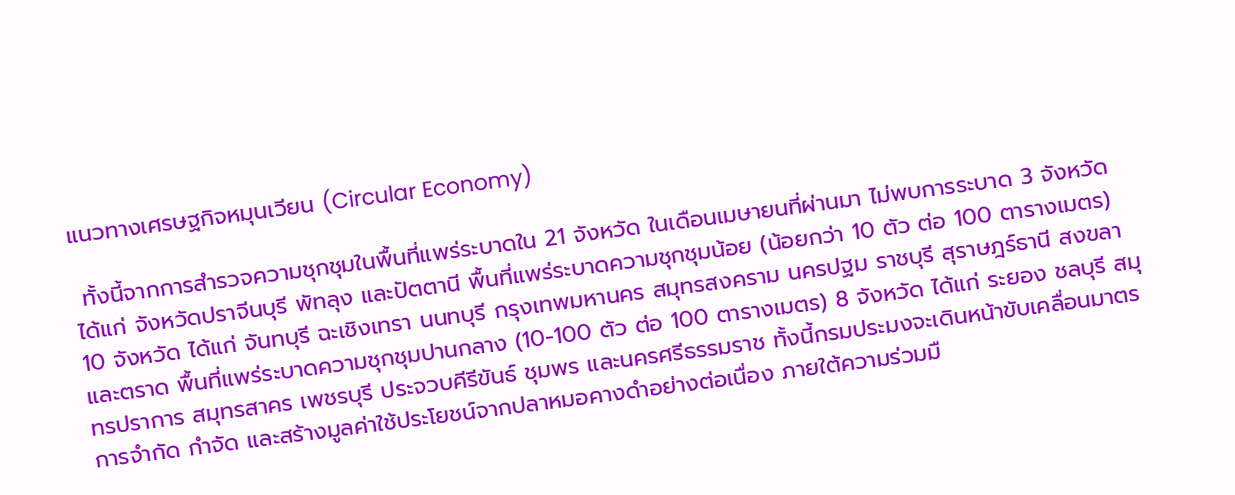แนวทางเศรษฐกิจหมุนเวียน (Circular Economy)

 ทั้งนี้จากการสำรวจความชุกชุมในพื้นที่แพร่ระบาดใน 21 จังหวัด ในเดือนเมษายนที่ผ่านมา ไม่พบการระบาด 3 จังหวัด ได้แก่ จังหวัดปราจีนบุรี พัทลุง และปัตตานี พื้นที่แพร่ระบาดความชุกชุมน้อย (น้อยกว่า 10 ตัว ต่อ 100 ตารางเมตร) 10 จังหวัด ได้แก่ จันทบุรี ฉะเชิงเทรา นนทบุรี กรุงเทพมหานคร สมุทรสงคราม นครปฐม ราชบุรี สุราษฎร์ธานี สงขลา และตราด พื้นที่แพร่ระบาดความชุกชุมปานกลาง (10-100 ตัว ต่อ 100 ตารางเมตร) 8 จังหวัด ได้แก่ ระยอง ชลบุรี สมุทรปราการ สมุทรสาคร เพชรบุรี ประจวบคีรีขันธ์ ชุมพร และนครศรีธรรมราช ทั้งนี้กรมประมงจะเดินหน้าขับเคลื่อนมาตรการจำกัด กำจัด และสร้างมูลค่าใช้ประโยชน์จากปลาหมอคางดำอย่างต่อเนื่อง ภายใต้ความร่วมมื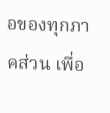อของทุกภาคส่วน เพื่อ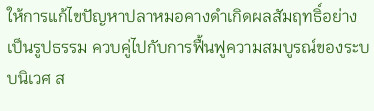ให้การแก้ไขปัญหาปลาหมอคางดำเกิดผลสัมฤทธิ์อย่างเป็นรูปธรรม ควบคู่ไปกับการฟื้นฟูความสมบูรณ์ของระบบนิเวศ ส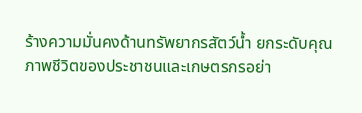ร้างความมั่นคงด้านทรัพยากรสัตว์น้ำ ยกระดับคุณภาพชีวิตของประชาชนและเกษตรกรอย่า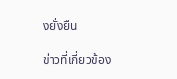งยั่งยืน

ข่าวที่เกี่ยวข้อง